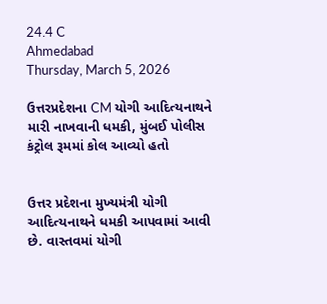24.4 C
Ahmedabad
Thursday, March 5, 2026

ઉત્તરપ્રદેશના CM યોગી આદિત્યનાથને મારી નાખવાની ધમકી, મુંબઈ પોલીસ કંટ્રોલ રૂમમાં કોલ આવ્યો હતો


ઉત્તર પ્રદેશના મુખ્યમંત્રી યોગી આદિત્યનાથને ધમકી આપવામાં આવી છે. વાસ્તવમાં યોગી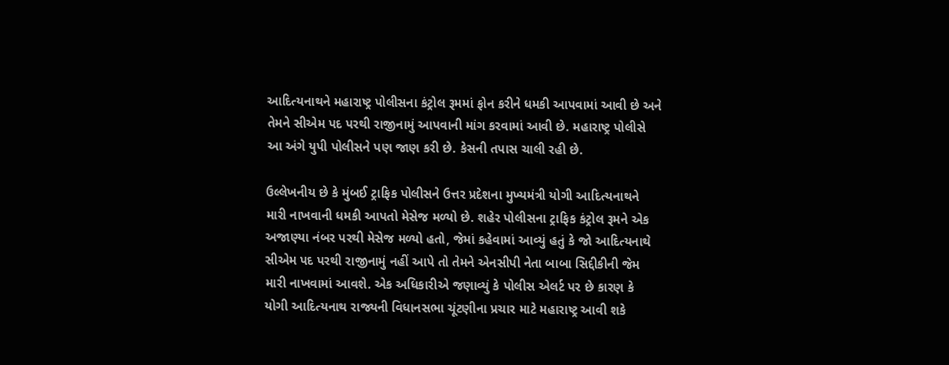આદિત્યનાથને મહારાષ્ટ્ર પોલીસના કંટ્રોલ રૂમમાં ફોન કરીને ધમકી આપવામાં આવી છે અને તેમને સીએમ પદ પરથી રાજીનામું આપવાની માંગ કરવામાં આવી છે. મહારાષ્ટ્ર પોલીસે આ અંગે યુપી પોલીસને પણ જાણ કરી છે. કેસની તપાસ ચાલી રહી છે.

ઉલ્લેખનીય છે કે મુંબઈ ટ્રાફિક પોલીસને ઉત્તર પ્રદેશના મુખ્યમંત્રી યોગી આદિત્યનાથને મારી નાખવાની ધમકી આપતો મેસેજ મળ્યો છે. શહેર પોલીસના ટ્રાફિક કંટ્રોલ રૂમને એક અજાણ્યા નંબર પરથી મેસેજ મળ્યો હતો, જેમાં કહેવામાં આવ્યું હતું કે જો આદિત્યનાથે સીએમ પદ પરથી રાજીનામું નહીં આપે તો તેમને એનસીપી નેતા બાબા સિદ્દીકીની જેમ મારી નાખવામાં આવશે. એક અધિકારીએ જણાવ્યું કે પોલીસ એલર્ટ પર છે કારણ કે યોગી આદિત્યનાથ રાજ્યની વિધાનસભા ચૂંટણીના પ્રચાર માટે મહારાષ્ટ્ર આવી શકે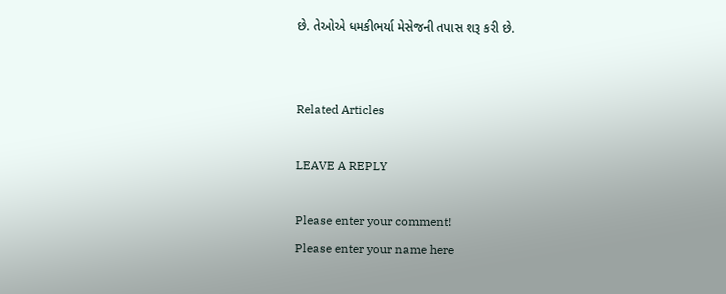છે. તેઓએ ધમકીભર્યા મેસેજની તપાસ શરૂ કરી છે.


Related Articles

LEAVE A REPLY

Please enter your comment!
Please enter your name here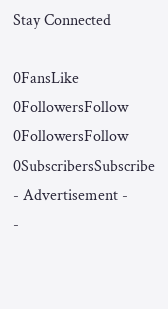Stay Connected

0FansLike
0FollowersFollow
0FollowersFollow
0SubscribersSubscribe
- Advertisement -
-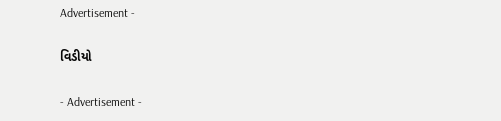Advertisement -

વિડીયો

- Advertisement -